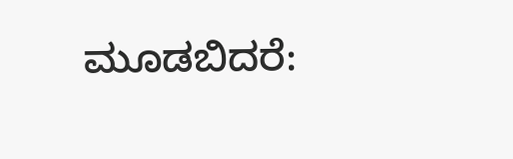ಮೂಡಬಿದರೆ: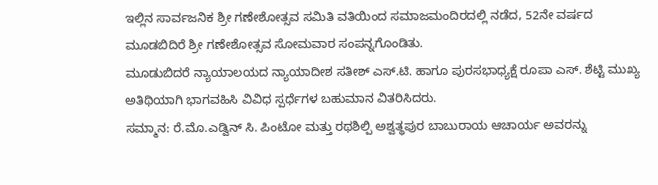ಇಲ್ಲಿನ ಸಾರ್ವಜನಿಕ ಶ್ರೀ ಗಣೇಶೋತ್ಸವ ಸಮಿತಿ ವತಿಯಿಂದ ಸಮಾಜಮಂದಿರದಲ್ಲಿ ನಡೆದ, 52ನೇ ವರ್ಷದ ಮೂಡಬಿದಿರೆ ಶ್ರೀ ಗಣೇಶೋತ್ಸವ ಸೋಮವಾರ ಸಂಪನ್ನಗೊಂಡಿತು.
ಮೂಡುಬಿದರೆ ನ್ಯಾಯಾಲಯದ ನ್ಯಾಯಾದೀಶ ಸತೀಶ್ ಎಸ್.ಟಿ. ಹಾಗೂ ಪುರಸಭಾಧ್ಯಕ್ಷೆ ರೂಪಾ ಎಸ್. ಶೆಟ್ಟಿ ಮುಖ್ಯ ಅತಿಥಿಯಾಗಿ ಭಾಗವಹಿಸಿ ವಿವಿಧ ಸ್ಪರ್ಧೆಗಳ ಬಹುಮಾನ ವಿತರಿಸಿದರು.
ಸಮ್ಮಾನ: ರೆ.ಮೊ.ಎಡ್ವಿನ್ ಸಿ. ಪಿಂಟೋ ಮತ್ತು ರಥಶಿಲ್ಪಿ ಅಶ್ವತ್ಥಪುರ ಬಾಬುರಾಯ ಆಚಾರ್ಯ ಅವರನ್ನು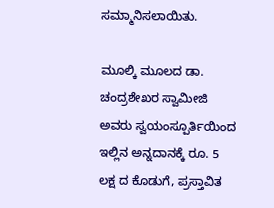ಸಮ್ಮಾನಿಸಲಾಯಿತು.

ಮೂಲ್ಕಿ ಮೂಲದ ಡಾ. ಚಂದ್ರಶೇಖರ ಸ್ವಾಮೀಜಿ ಅವರು ಸ್ವಯಂಸ್ಪೂರ್ತಿಯಿಂದ ಇಲ್ಲಿನ ಅನ್ನದಾನಕ್ಕೆ ರೂ. 5 ಲಕ್ಷ ದ ಕೊಡುಗೆ, ಪ್ರಸ್ತಾವಿತ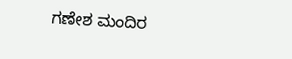ಗಣೇಶ ಮಂದಿರ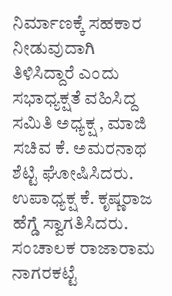ನಿರ್ಮಾಣಕ್ಕೆ ಸಹಕಾರ ನೀಡುವುದಾಗಿ ತಿಳಿಸಿದ್ದಾರೆ ಎಂದು ಸಭಾಧ್ಯಕ್ಷತೆ ವಹಿಸಿದ್ದ ಸಮಿತಿ ಅಧ್ಯಕ್ಷ , ಮಾಜಿ ಸಚಿವ ಕೆ. ಅಮರನಾಥ ಶೆಟ್ಟಿ ಘೋಷಿಸಿದರು.
ಉಪಾಧ್ಯಕ್ಷ ಕೆ. ಕೃಷ್ಣರಾಜ ಹೆಗ್ಡೆ ಸ್ವಾಗತಿಸಿದರು. ಸಂಚಾಲಕ ರಾಜಾರಾಮ ನಾಗರಕಟ್ಟೆ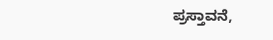ಪ್ರಸ್ತಾವನೆ,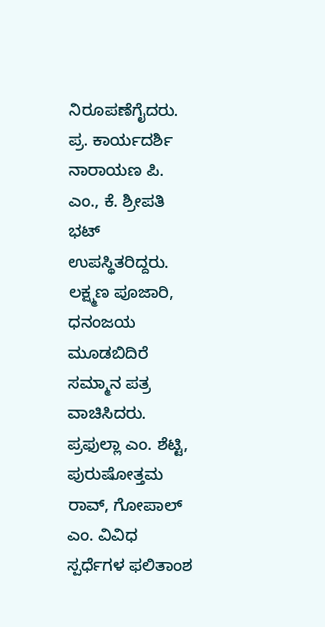ನಿರೂಪಣೆಗೈದರು. ಪ್ರ. ಕಾರ್ಯದರ್ಶಿ ನಾರಾಯಣ ಪಿ. ಎಂ., ಕೆ. ಶ್ರೀಪತಿ ಭಟ್ ಉಪಸ್ಥಿತರಿದ್ದರು. ಲಕ್ಷ್ಮಣ ಪೂಜಾರಿ, ಧನಂಜಯ ಮೂಡಬಿದಿರೆ ಸಮ್ಮಾನ ಪತ್ರ ವಾಚಿಸಿದರು. ಪ್ರಫುಲ್ಲಾ ಎಂ. ಶೆಟ್ಟಿ, ಪುರುಷೋತ್ತಮ ರಾವ್, ಗೋಪಾಲ್ ಎಂ. ವಿವಿಧ ಸ್ಪರ್ಧೆಗಳ ಫಲಿತಾಂಶ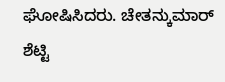ಘೋಷಿಸಿದರು. ಚೇತನ್ಕುಮಾರ್ ಶೆಟ್ಟಿ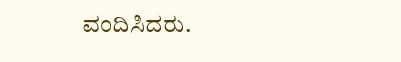ವಂದಿಸಿದರು.